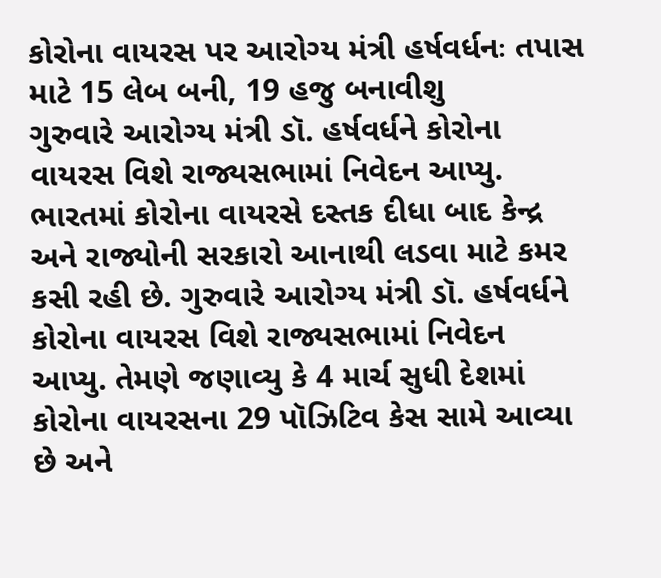કોરોના વાયરસ પર આરોગ્ય મંત્રી હર્ષવર્ધનઃ તપાસ માટે 15 લેબ બની, 19 હજુ બનાવીશુ
ગુરુવારે આરોગ્ય મંત્રી ડૉ. હર્ષવર્ધને કોરોના વાયરસ વિશે રાજ્યસભામાં નિવેદન આપ્યુ.
ભારતમાં કોરોના વાયરસે દસ્તક દીધા બાદ કેન્દ્ર અને રાજ્યોની સરકારો આનાથી લડવા માટે કમર કસી રહી છે. ગુરુવારે આરોગ્ય મંત્રી ડૉ. હર્ષવર્ધને કોરોના વાયરસ વિશે રાજ્યસભામાં નિવેદન આપ્યુ. તેમણે જણાવ્યુ કે 4 માર્ચ સુધી દેશમાં કોરોના વાયરસના 29 પૉઝિટિવ કેસ સામે આવ્યા છે અને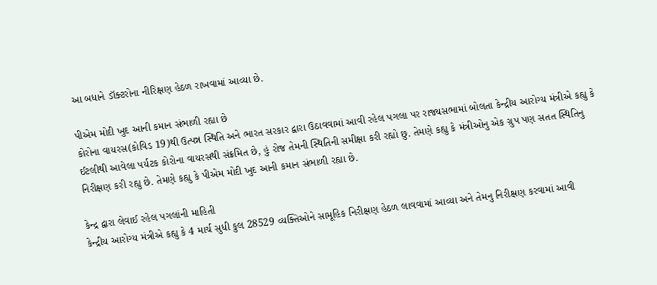આ બધાને ડૉક્ટરોના નીરિક્ષણ હેઠળ રાખવામાં આવ્યા છે.

પીએમ મોદી ખુદ આની કમાન સંભાળી રહ્યા છે
કોરોના વાયરસ(કોવિડ 19)થી ઉત્પન્ન સ્થિતિ અને ભારત સરકાર દ્વારા ઉઠાવવામાં આવી રહેલ પગલા પર રાજ્યસભામાં બોલતા કેન્દ્રીય આરોગ્ય મંત્રીએ કહ્યુ કે ઈટલીથી આવેલા પર્યટક કોરોના વાયરસથી સંક્રમિત છે, હું રોજ તેમની સ્થિતિની સમીક્ષા કરી રહ્યો છુ. તેમણે કહ્યુ કે મંત્રીઓનુ એક ગ્રુપ પણ સતત સ્થિતિનુ નિરીક્ષણ કરી રહ્યુ છે. તેમણે કહ્યુ કે પીએમ મોદી ખુદ આની કમાન સંભાળી રહ્યા છે.

કેન્દ્ર દ્વારા લેવાઈ રહેલ પગલાંની માહિતી
કેન્દ્રીય આરોગ્ય મંત્રીએ કહ્યુ કે 4 માર્ચ સુધી કુલ 28529 વ્યક્તિઓને સામૂહિક નિરીક્ષણ હેઠળ લાવવામાં આવ્યા અને તેમનુ નિરીક્ષણ કરવામાં આવી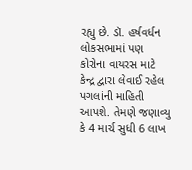રહ્યુ છે. ડૉ. હર્ષવર્ધન લોકસભામાં પણ કોરોના વાયરસ માટે કેન્દ્ર દ્વારા લેવાઈ રહેલ પગલાંની માહિતી આપશે. તેમણે જણાવ્યુ કે 4 માર્ચ સુધી 6 લાખ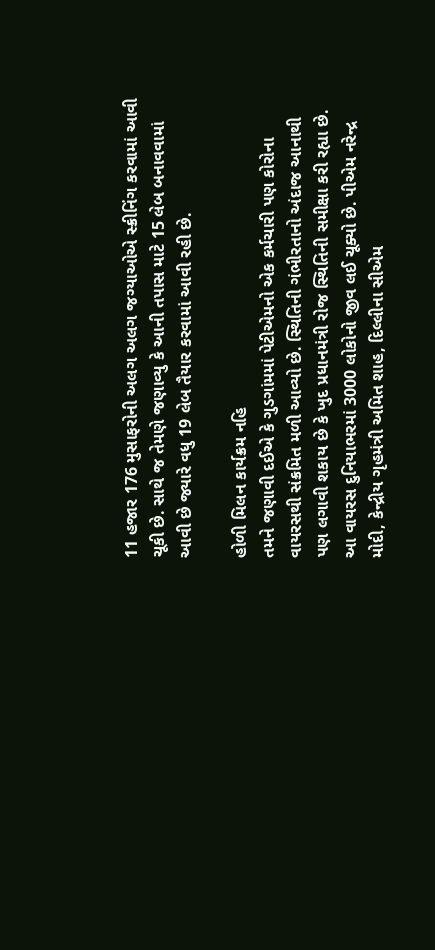11 હજાર 176 મુસાફરોની અલગ અલગ જગ્યાઓએ સ્ક્રીનિંગ કરવામાં આવી ચૂકી છે. સાથે જ તેમણે જણાવ્યુ કે આની તપાસ માટે 15 લેબ બનાવવામાં આવી છે જ્યારે વધુ 19 લેબ તૈયાર કરવામાં આવી રહી છે.

હોળી મિલન કાર્યક્રમ નહિ
તમને જણાવી દઈએ કે ગુડગાંમમાં પેટીએમનો એક કર્મચારી પણ કોરોના વાયરસથી સંક્રમિત મળી આવ્યો છે. સ્થિતિની ગંભીરતાનો અંદાજ આનાથી પણ લગાવી શકાય છે કે ખુદ પ્રધાનમંત્રી રોજ સ્થિતિની સમીક્ષા કરી રહ્યા છે. આ વાયરસ દુનિયાભરમાં 3000 લોકોનો જીવ લઈ ચૂક્યો છે. પીએમ નરેન્દ્ર મોદી, કેન્દ્રીય ગૃહમંત્રી અમિત શાહ, દિલ્લીના સીએમ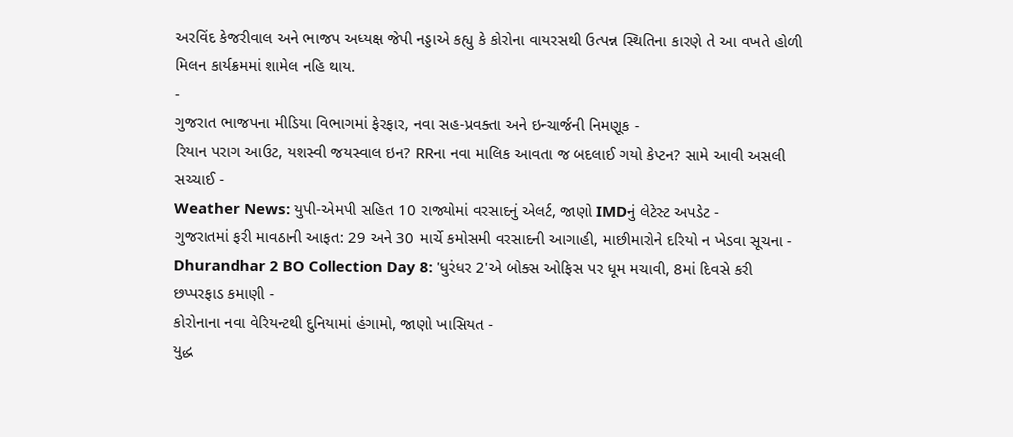અરવિંદ કેજરીવાલ અને ભાજપ અધ્યક્ષ જેપી નડ્ડાએ કહ્યુ કે કોરોના વાયરસથી ઉત્પન્ન સ્થિતિના કારણે તે આ વખતે હોળી મિલન કાર્યક્રમમાં શામેલ નહિ થાય.
-
ગુજરાત ભાજપના મીડિયા વિભાગમાં ફેરફાર, નવા સહ-પ્રવક્તા અને ઇન્ચાર્જની નિમણૂક -
રિયાન પરાગ આઉટ, યશસ્વી જયસ્વાલ ઇન? RRના નવા માલિક આવતા જ બદલાઈ ગયો કેપ્ટન? સામે આવી અસલી સચ્ચાઈ -
Weather News: યુપી-એમપી સહિત 10 રાજ્યોમાં વરસાદનું એલર્ટ, જાણો IMDનું લેટેસ્ટ અપડેટ -
ગુજરાતમાં ફરી માવઠાની આફત: 29 અને 30 માર્ચે કમોસમી વરસાદની આગાહી, માછીમારોને દરિયો ન ખેડવા સૂચના -
Dhurandhar 2 BO Collection Day 8: 'ધુરંધર 2'એ બોક્સ ઓફિસ પર ધૂમ મચાવી, 8માં દિવસે કરી છપ્પરફાડ કમાણી -
કોરોનાના નવા વેરિયન્ટથી દુનિયામાં હંગામો, જાણો ખાસિયત -
યુદ્ધ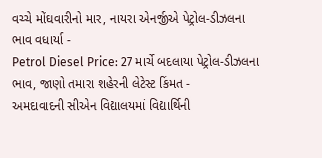વચ્ચે મોંઘવારીનો માર, નાયરા એનર્જીએ પેટ્રોલ-ડીઝલના ભાવ વધાર્યા -
Petrol Diesel Price: 27 માર્ચે બદલાયા પેટ્રોલ-ડીઝલના ભાવ, જાણો તમારા શહેરની લેટેસ્ટ કિંમત -
અમદાવાદની સીએન વિદ્યાલયમાં વિદ્યાર્થિની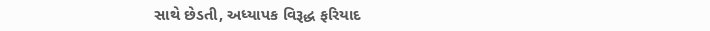સાથે છેડતી, અધ્યાપક વિરૂદ્ધ ફરિયાદ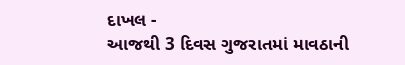દાખલ -
આજથી 3 દિવસ ગુજરાતમાં માવઠાની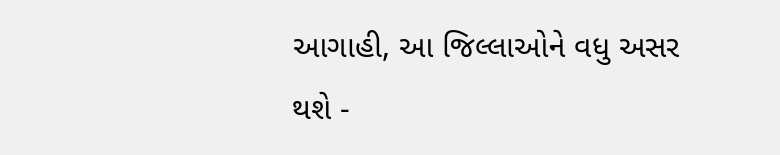આગાહી, આ જિલ્લાઓને વધુ અસર થશે -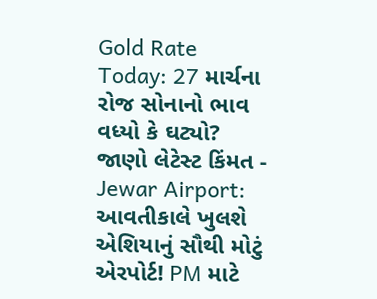Gold Rate Today: 27 માર્ચના રોજ સોનાનો ભાવ વધ્યો કે ઘટ્યો? જાણો લેટેસ્ટ કિંમત -
Jewar Airport: આવતીકાલે ખુલશે એશિયાનું સૌથી મોટું એરપોર્ટ! PM માટે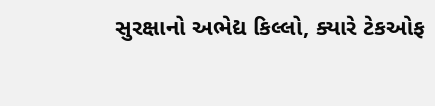સુરક્ષાનો અભેદ્ય કિલ્લો, ક્યારે ટેકઓફ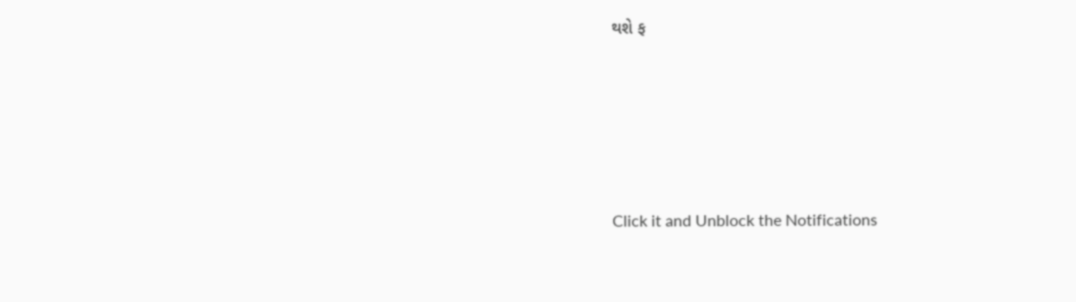થશે ફ







Click it and Unblock the Notifications